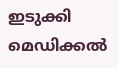ഇടുക്കി മെഡിക്കൽ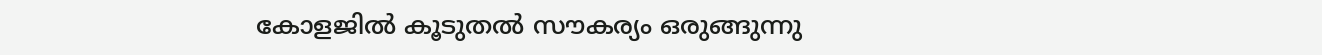കോളജിൽ കൂടുതൽ സൗകര്യം ഒരുങ്ങുന്നു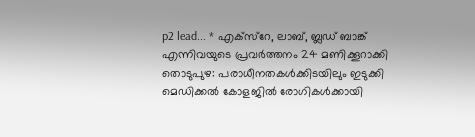p2 lead... * എക്സ്റേ, ലാബ്, ബ്ലഡ് ബാങ്ക് എന്നിവയുടെ പ്രവർത്തനം 24 മണിക്കൂറാക്കി തൊടുപുഴ: പരാധീനതകൾക്കിടയിലും ഇടുക്കി മെഡിക്കൽ കോളജിൽ രോഗികൾക്കായി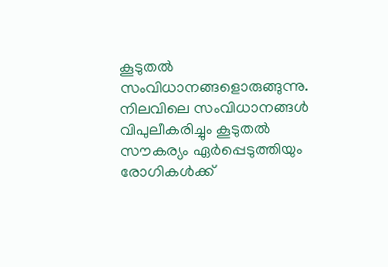കൂടുതൽ സംവിധാനങ്ങളൊരുങ്ങുന്നു. നിലവിലെ സംവിധാനങ്ങൾ വിപുലീകരിച്ചും കൂടുതൽ സൗകര്യം ഏർപ്പെടുത്തിയും രോഗികൾക്ക്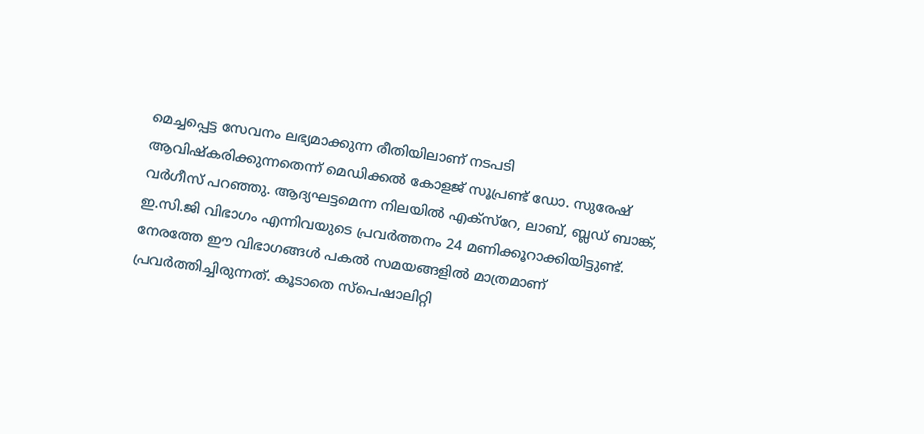മെച്ചപ്പെട്ട സേവനം ലഭ്യമാക്കുന്ന രീതിയിലാണ് നടപടി ആവിഷ്കരിക്കുന്നതെന്ന് മെഡിക്കൽ കോളജ് സൂപ്രണ്ട് ഡോ. സുരേഷ് വർഗീസ് പറഞ്ഞു. ആദ്യഘട്ടമെന്ന നിലയിൽ എക്സ്റേ, ലാബ്, ബ്ലഡ് ബാങ്ക്, ഇ.സി.ജി വിഭാഗം എന്നിവയുടെ പ്രവർത്തനം 24 മണിക്കൂറാക്കിയിട്ടുണ്ട്. നേരത്തേ ഈ വിഭാഗങ്ങൾ പകൽ സമയങ്ങളിൽ മാത്രമാണ് പ്രവർത്തിച്ചിരുന്നത്. കൂടാതെ സ്പെഷാലിറ്റി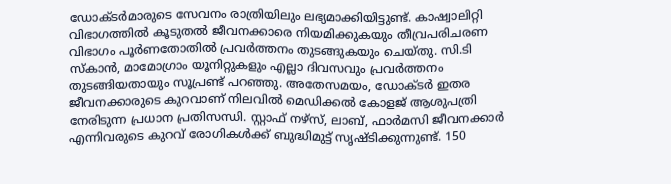ഡോക്ടർമാരുടെ സേവനം രാത്രിയിലും ലഭ്യമാക്കിയിട്ടുണ്ട്. കാഷ്വാലിറ്റി വിഭാഗത്തിൽ കൂടുതൽ ജീവനക്കാരെ നിയമിക്കുകയും തീവ്രപരിചരണ വിഭാഗം പൂർണതോതിൽ പ്രവർത്തനം തുടങ്ങുകയും ചെയ്തു. സി.ടി സ്കാൻ, മാമോഗ്രാം യൂനിറ്റുകളും എല്ലാ ദിവസവും പ്രവർത്തനം തുടങ്ങിയതായും സൂപ്രണ്ട് പറഞ്ഞു. അതേസമയം, ഡോക്ടർ ഇതര ജീവനക്കാരുടെ കുറവാണ് നിലവിൽ മെഡിക്കൽ കോളജ് ആശുപത്രി നേരിടുന്ന പ്രധാന പ്രതിസന്ധി. സ്റ്റാഫ് നഴ്സ്, ലാബ്, ഫാർമസി ജീവനക്കാർ എന്നിവരുടെ കുറവ് രോഗികൾക്ക് ബുദ്ധിമുട്ട് സൃഷ്ടിക്കുന്നുണ്ട്. 150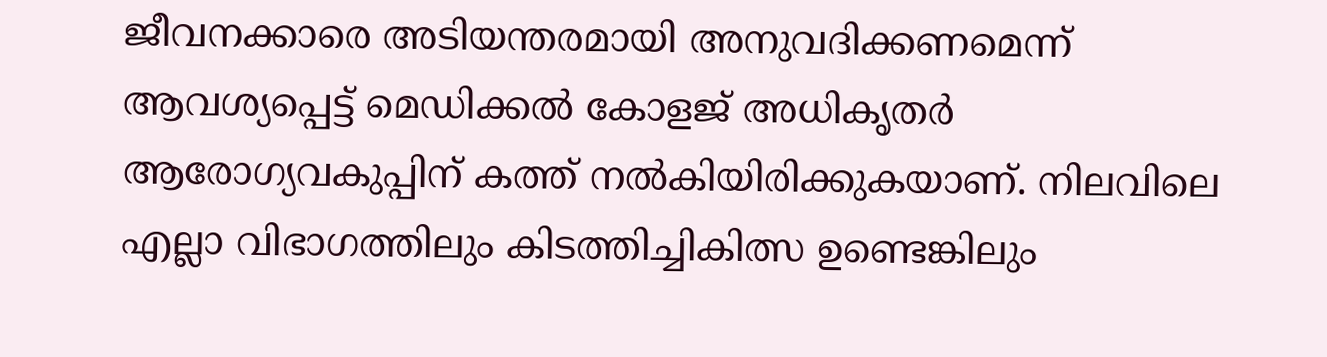ജീവനക്കാരെ അടിയന്തരമായി അനുവദിക്കണമെന്ന് ആവശ്യപ്പെട്ട് മെഡിക്കൽ കോളജ് അധികൃതർ ആരോഗ്യവകുപ്പിന് കത്ത് നൽകിയിരിക്കുകയാണ്. നിലവിലെ എല്ലാ വിഭാഗത്തിലും കിടത്തിച്ചികിത്സ ഉണ്ടെങ്കിലും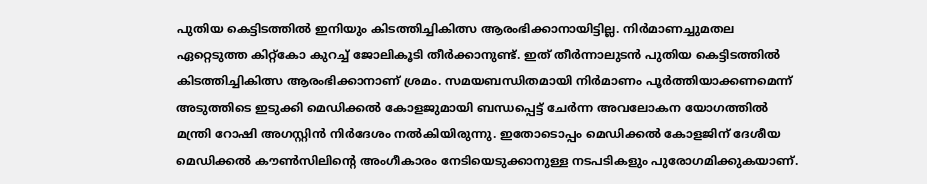പുതിയ കെട്ടിടത്തിൽ ഇനിയും കിടത്തിച്ചികിത്സ ആരംഭിക്കാനായിട്ടില്ല. നിർമാണച്ചുമതല ഏറ്റെടുത്ത കിറ്റ്കോ കുറച്ച് ജോലികൂടി തീർക്കാനുണ്ട്. ഇത് തീർന്നാലുടൻ പുതിയ കെട്ടിടത്തിൽ കിടത്തിച്ചികിത്സ ആരംഭിക്കാനാണ് ശ്രമം. സമയബന്ധിതമായി നിർമാണം പൂർത്തിയാക്കണമെന്ന് അടുത്തിടെ ഇടുക്കി മെഡിക്കൽ കോളജുമായി ബന്ധപ്പെട്ട് ചേർന്ന അവലോകന യോഗത്തിൽ മന്ത്രി റോഷി അഗസ്റ്റിൻ നിർദേശം നൽകിയിരുന്നു. ഇതോടൊപ്പം മെഡിക്കൽ കോളജിന് ദേശീയ മെഡിക്കൽ കൗൺസിലിന്‍റെ അംഗീകാരം നേടിയെടുക്കാനുള്ള നടപടികളും പുരോഗമിക്കുകയാണ്.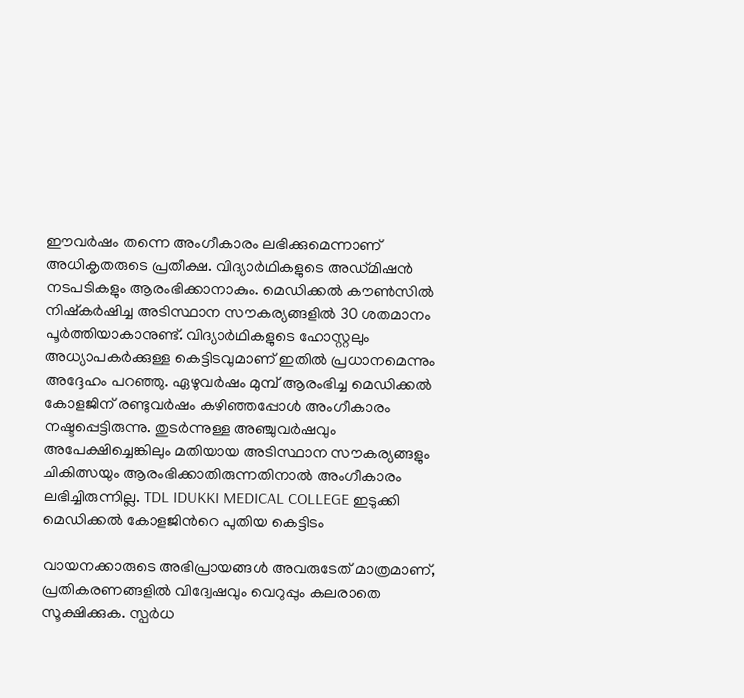ഈവർഷം തന്നെ അംഗീകാരം ലഭിക്കുമെന്നാണ് അധികൃതരുടെ പ്രതീക്ഷ. വിദ്യാർഥികളുടെ അഡ്മിഷൻ നടപടികളും ആരംഭിക്കാനാകും. മെഡിക്കൽ കൗൺസിൽ നിഷ്കർഷിച്ച അടിസ്ഥാന സൗകര്യങ്ങളിൽ 30 ശതമാനം പൂർത്തിയാകാനുണ്ട്. വിദ്യാർഥികളുടെ ഹോസ്റ്റലും അധ്യാപകർക്കുള്ള കെട്ടിടവുമാണ് ഇതിൽ പ്രധാനമെന്നും അദ്ദേഹം പറഞ്ഞു. ഏഴുവര്‍ഷം മുമ്പ് ആരംഭിച്ച മെഡിക്കല്‍ കോളജിന് രണ്ടുവര്‍ഷം കഴിഞ്ഞപ്പോള്‍ അംഗീകാരം നഷ്ടപ്പെട്ടിരുന്നു. തുടര്‍ന്നുള്ള അഞ്ചുവര്‍ഷവും അപേക്ഷിച്ചെങ്കിലും മതിയായ അടിസ്ഥാന സൗകര്യങ്ങളും ചികിത്സയും ആരംഭിക്കാതിരുന്നതിനാല്‍ അംഗീകാരം ലഭിച്ചിരുന്നില്ല. TDL IDUKKI MEDICAL COLLEGE ഇടുക്കി മെഡിക്കൽ കോളജിന്‍റെ പുതിയ കെട്ടിടം

വായനക്കാരുടെ അഭിപ്രായങ്ങള്‍ അവരുടേത് മാത്രമാണ്, പ്രതികരണങ്ങളിൽ വിദ്വേഷവും വെറുപ്പും കലരാതെ സൂക്ഷിക്കുക. സ്പർധ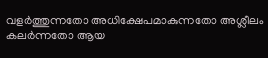വളർത്തുന്നതോ അധിക്ഷേപമാകുന്നതോ അശ്ലീലം കലർന്നതോ ആയ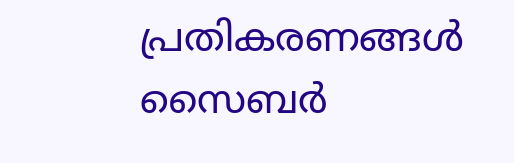പ്രതികരണങ്ങൾ സൈബർ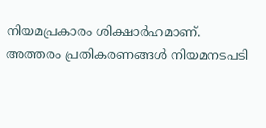നിയമപ്രകാരം ശിക്ഷാർഹമാണ്. അത്തരം പ്രതികരണങ്ങൾ നിയമനടപടി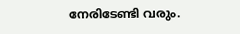നേരിടേണ്ടി വരും.